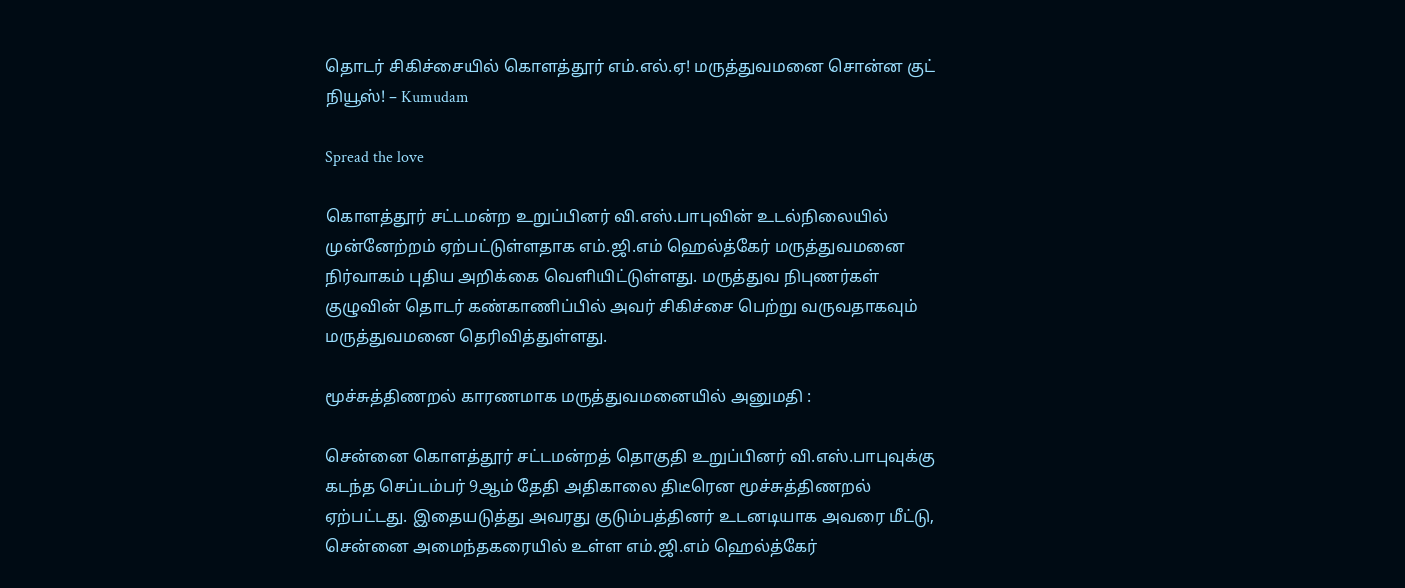தொடர் சிகிச்சையில் கொளத்தூர் எம்.எல்.ஏ! மருத்துவமனை சொன்ன குட் நியூஸ்! – Kumudam

Spread the love

கொளத்தூர் சட்டமன்ற உறுப்பினர் வி.எஸ்.பாபுவின் உடல்நிலையில் முன்னேற்றம் ஏற்பட்டுள்ளதாக எம்.ஜி.எம் ஹெல்த்கேர் மருத்துவமனை நிர்வாகம் புதிய அறிக்கை வெளியிட்டுள்ளது. மருத்துவ நிபுணர்கள் குழுவின் தொடர் கண்காணிப்பில் அவர் சிகிச்சை பெற்று வருவதாகவும் மருத்துவமனை தெரிவித்துள்ளது.

மூச்சுத்திணறல் காரணமாக மருத்துவமனையில் அனுமதி :

சென்னை கொளத்தூர் சட்டமன்றத் தொகுதி உறுப்பினர் வி.எஸ்.பாபுவுக்கு கடந்த செப்டம்பர் 9ஆம் தேதி அதிகாலை திடீரென மூச்சுத்திணறல் ஏற்பட்டது. இதையடுத்து அவரது குடும்பத்தினர் உடனடியாக அவரை மீட்டு, சென்னை அமைந்தகரையில் உள்ள எம்.ஜி.எம் ஹெல்த்கேர்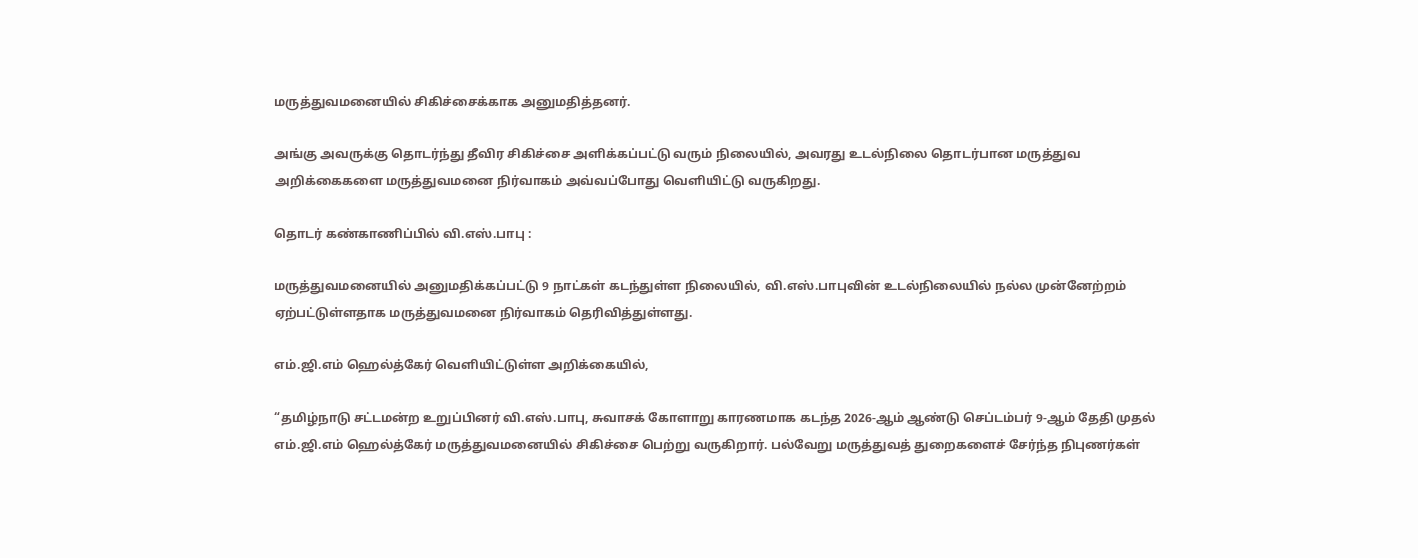மருத்துவமனையில் சிகிச்சைக்காக அனுமதித்தனர்.

அங்கு அவருக்கு தொடர்ந்து தீவிர சிகிச்சை அளிக்கப்பட்டு வரும் நிலையில், அவரது உடல்நிலை தொடர்பான மருத்துவ அறிக்கைகளை மருத்துவமனை நிர்வாகம் அவ்வப்போது வெளியிட்டு வருகிறது.

தொடர் கண்காணிப்பில் வி.எஸ்.பாபு :

மருத்துவமனையில் அனுமதிக்கப்பட்டு 9 நாட்கள் கடந்துள்ள நிலையில், வி.எஸ்.பாபுவின் உடல்நிலையில் நல்ல முன்னேற்றம் ஏற்பட்டுள்ளதாக மருத்துவமனை நிர்வாகம் தெரிவித்துள்ளது.

எம்.ஜி.எம் ஹெல்த்கேர் வெளியிட்டுள்ள அறிக்கையில்,

“தமிழ்நாடு சட்டமன்ற உறுப்பினர் வி.எஸ்.பாபு, சுவாசக் கோளாறு காரணமாக கடந்த 2026-ஆம் ஆண்டு செப்டம்பர் 9-ஆம் தேதி முதல் எம்.ஜி.எம் ஹெல்த்கேர் மருத்துவமனையில் சிகிச்சை பெற்று வருகிறார். பல்வேறு மருத்துவத் துறைகளைச் சேர்ந்த நிபுணர்கள்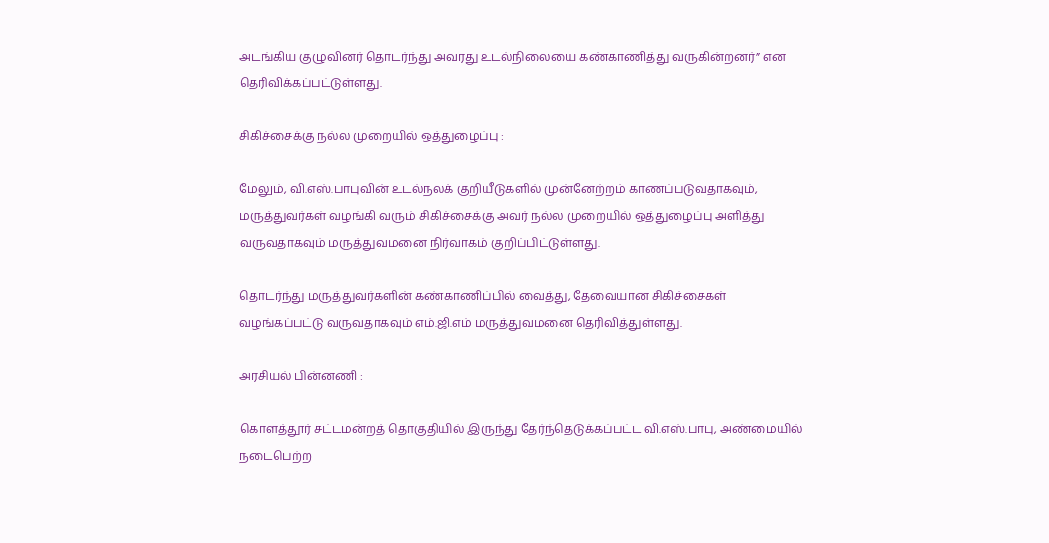அடங்கிய குழுவினர் தொடர்ந்து அவரது உடல்நிலையை கண்காணித்து வருகின்றனர்” என தெரிவிக்கப்பட்டுள்ளது.

சிகிச்சைக்கு நல்ல முறையில் ஒத்துழைப்பு :

மேலும், வி.எஸ்.பாபுவின் உடல்நலக் குறியீடுகளில் முன்னேற்றம் காணப்படுவதாகவும், மருத்துவர்கள் வழங்கி வரும் சிகிச்சைக்கு அவர் நல்ல முறையில் ஒத்துழைப்பு அளித்து வருவதாகவும் மருத்துவமனை நிர்வாகம் குறிப்பிட்டுள்ளது.

தொடர்ந்து மருத்துவர்களின் கண்காணிப்பில் வைத்து, தேவையான சிகிச்சைகள் வழங்கப்பட்டு வருவதாகவும் எம்.ஜி.எம் மருத்துவமனை தெரிவித்துள்ளது.

அரசியல் பின்னணி :

கொளத்தூர் சட்டமன்றத் தொகுதியில் இருந்து தேர்ந்தெடுக்கப்பட்ட வி.எஸ்.பாபு, அண்மையில் நடைபெற்ற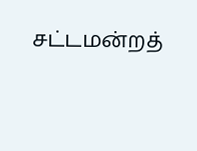சட்டமன்றத்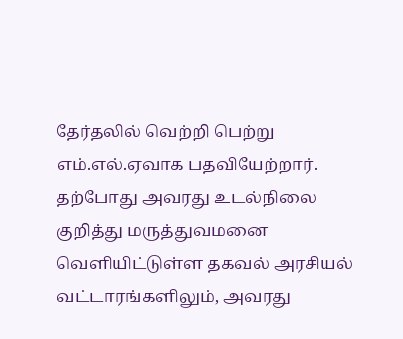தேர்தலில் வெற்றி பெற்று எம்.எல்.ஏவாக பதவியேற்றார். தற்போது அவரது உடல்நிலை குறித்து மருத்துவமனை வெளியிட்டுள்ள தகவல் அரசியல் வட்டாரங்களிலும், அவரது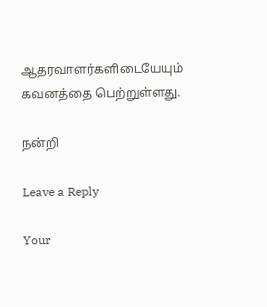ஆதரவாளர்களிடையேயும் கவனத்தை பெற்றுள்ளது.

நன்றி

Leave a Reply

Your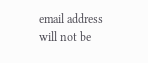email address will not be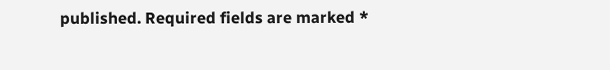published. Required fields are marked *